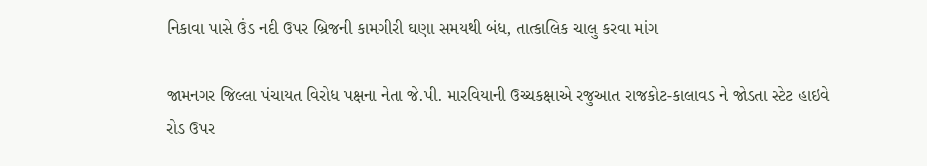નિકાવા પાસે ઉંડ નદી ઉપર બ્રિજની કામગીરી ઘણા સમયથી બંધ, તાત્કાલિક ચાલુ કરવા માંગ

જામનગર જિલ્લા પંચાયત વિરોધ પક્ષના નેતા જે.પી. મારવિયાની ઉચ્ચકક્ષાએ રજુઆત રાજકોટ-કાલાવડ ને જોડતા સ્ટેટ હાઇવે રોડ ઉપર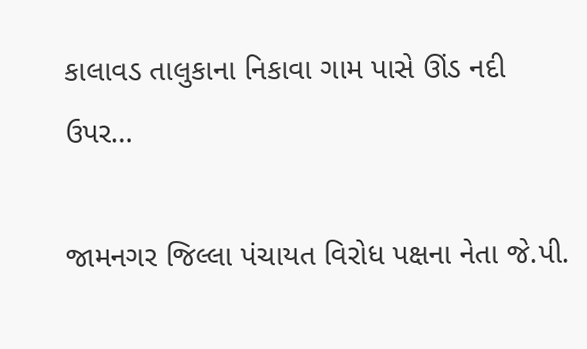કાલાવડ તાલુકાના નિકાવા ગામ પાસે ઊંડ નદી ઉપર…

જામનગર જિલ્લા પંચાયત વિરોધ પક્ષના નેતા જે.પી.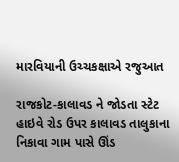મારવિયાની ઉચ્ચકક્ષાએ રજુઆત

રાજકોટ-કાલાવડ ને જોડતા સ્ટેટ હાઇવે રોડ ઉપર કાલાવડ તાલુકાના નિકાવા ગામ પાસે ઊંડ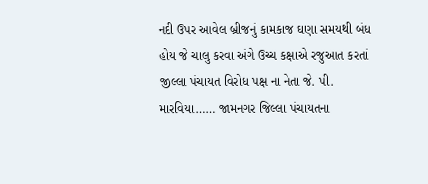નદી ઉપર આવેલ બ્રીજનું કામકાજ ઘણા સમયથી બંધ હોય જે ચાલુ કરવા અંગે ઉચ્ચ કક્ષાએ રજુઆત કરતાં જીલ્લા પંચાયત વિરોધ પક્ષ ના નેતા જે. પી. મારવિયા…… જામનગર જિલ્લા પંચાયતના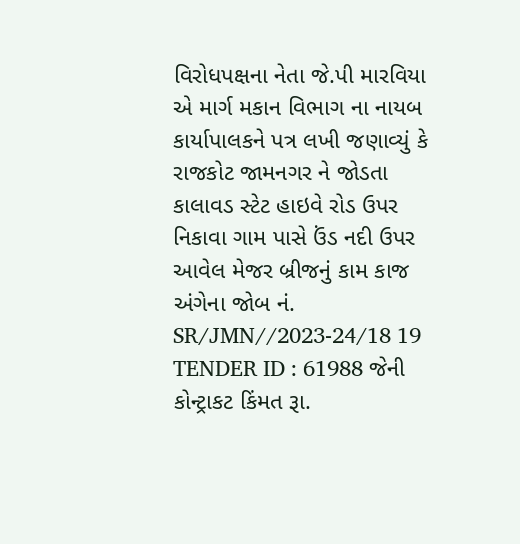વિરોધપક્ષના નેતા જે.પી મારવિયા એ માર્ગ મકાન વિભાગ ના નાયબ કાર્યાપાલકને પત્ર લખી જણાવ્યું કે રાજકોટ જામનગર ને જોડતા કાલાવડ સ્ટેટ હાઇવે રોડ ઉપર નિકાવા ગામ પાસે ઉંડ નદી ઉપર આવેલ મેજર બ્રીજનું કામ કાજ અંગેના જોબ નં. SR/JMN//2023-24/18 19 TENDER ID : 61988 જેની કોન્ટ્રાકટ કિંમત રૂા.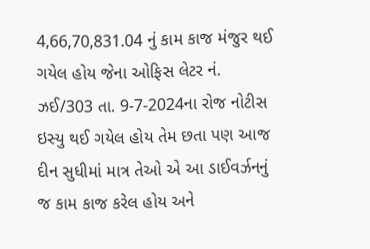4,66,70,831.04 નું કામ કાજ મંજુર થઈ ગયેલ હોય જેના ઓફિસ લેટર નં. ઝઈ/303 તા. 9-7-2024ના રોજ નોટીસ ઇસ્યુ થઈ ગયેલ હોય તેમ છતા પણ આજ દીન સુધીમાં માત્ર તેઓ એ આ ડાઈવર્ઝનનું જ કામ કાજ કરેલ હોય અને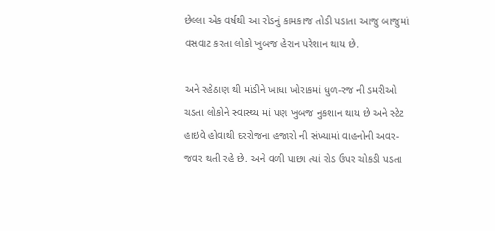છેલ્લા એક વર્ષથી આ રોડનું કામકાજ તોડી પડાતા આજુ બાજુમાં વસવાટ કરતા લોકો ખુબજ હેરાન પરેશાન થાય છે.

અને રહેઠાણ થી માંડીને ખાધા ખોરાકમાં ધુળ-રજ ની ડમરીઓ ચડતા લોકોને સ્વાસ્થ્ય માં પણ ખુબજ નુકશાન થાય છે અને સ્ટેટ હાઇવે હોવાથી દરરોજના હજારો ની સંખ્યામાં વાહનોની અવર-જવર થતી રહે છે. અને વળી પાછા ત્યાં રોડ ઉપર ચોકડી પડતા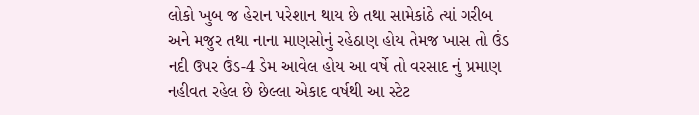લોકો ખુબ જ હેરાન પરેશાન થાય છે તથા સામેકાંઠે ત્યાં ગરીબ અને મજુર તથા નાના માણસોનું રહેઠાણ હોય તેમજ ખાસ તો ઉંડ નદી ઉપર ઉંડ-4 ડેમ આવેલ હોય આ વર્ષે તો વરસાદ નું પ્રમાણ નહીવત રહેલ છે છેલ્લા એકાદ વર્ષથી આ સ્ટેટ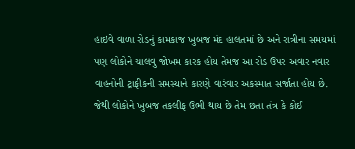હાઇવે વાળા રોડનું કામકાજ ખુબજ મંદ હાલતમાં છે અને રાત્રીના સમયમાં પણ લોકોને ચાલવુ જોખમ કારક હોય તેમજ આ રોડ ઉપર અવાર નવાર વાહનોની ટ્રાફીકની સમસ્યાને કારણે વારંવાર અકસ્માત સર્જાતા હોય છે. જેથી લોકોને ખુબજ તકલીફ ઉભી થાય છે તેમ છતા તંત્ર કે કોઈ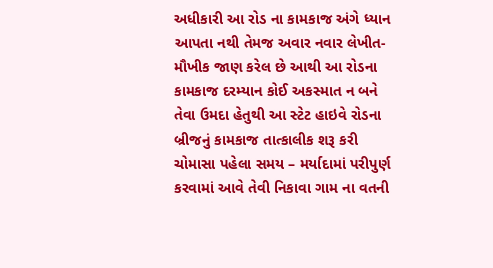અધીકારી આ રોડ ના કામકાજ અંગે ધ્યાન આપતા નથી તેમજ અવાર નવાર લેખીત-મૌખીક જાણ કરેલ છે આથી આ રોડના કામકાજ દરમ્યાન કોઈ અકસ્માત ન બને તેવા ઉમદા હેતુથી આ સ્ટેટ હાઇવે રોડના બ્રીજનું કામકાજ તાત્કાલીક શરૂ કરી ચોમાસા પહેલા સમય – મર્યાદામાં પરીપુર્ણ કરવામાં આવે તેવી નિકાવા ગામ ના વતની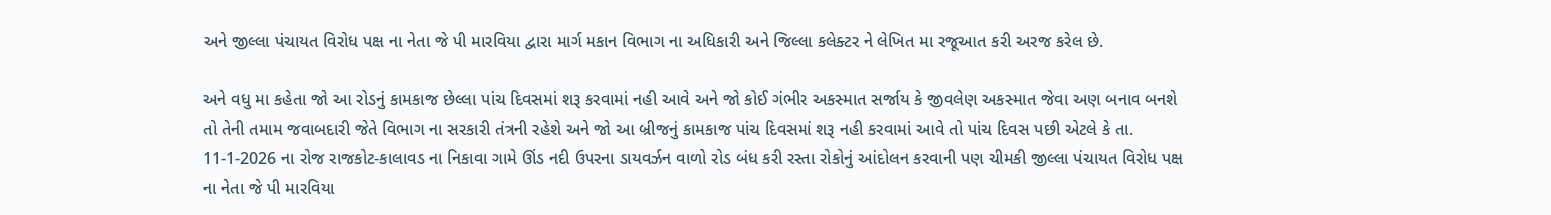અને જીલ્લા પંચાયત વિરોધ પક્ષ ના નેતા જે પી મારવિયા દ્વારા માર્ગ મકાન વિભાગ ના અધિકારી અને જિલ્લા કલેક્ટર ને લેખિત મા રજૂઆત કરી અરજ કરેલ છે.

અને વધુ મા કહેતા જો આ રોડનું કામકાજ છેલ્લા પાંચ દિવસમાં શરૂ કરવામાં નહી આવે અને જો કોઈ ગંભીર અકસ્માત સર્જાય કે જીવલેણ અકસ્માત જેવા અણ બનાવ બનશે તો તેની તમામ જવાબદારી જેતે વિભાગ ના સરકારી તંત્રની રહેશે અને જો આ બ્રીજનું કામકાજ પાંચ દિવસમાં શરૂ નહી કરવામાં આવે તો પાંચ દિવસ પછી એટલે કે તા. 11-1-2026 ના રોજ રાજકોટ-કાલાવડ ના નિકાવા ગામે ઊંડ નદી ઉપરના ડાયવર્ઝન વાળો રોડ બંધ કરી રસ્તા રોકોનું આંદોલન કરવાની પણ ચીમકી જીલ્લા પંચાયત વિરોધ પક્ષ ના નેતા જે પી મારવિયા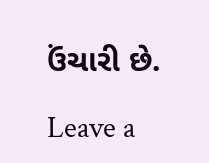ઉંચારી છે.

Leave a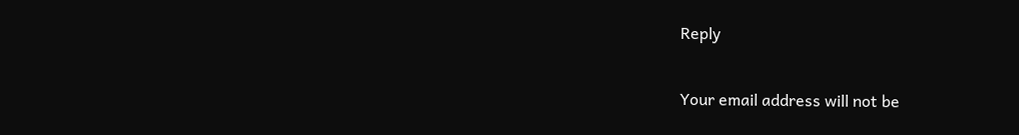Reply

Your email address will not be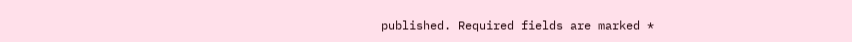published. Required fields are marked *